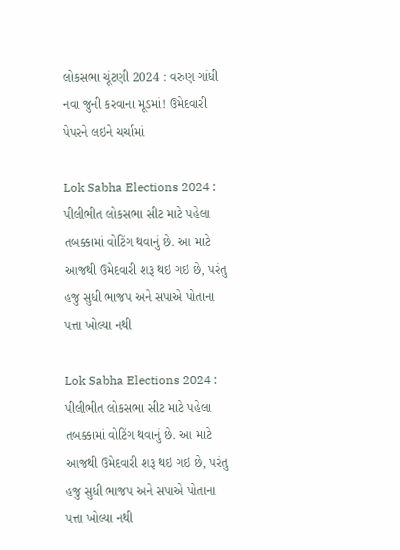લોકસભા ચૂંટણી 2024 : વરુણ ગાંધી નવા જુની કરવાના મૂડમાં! ઉમેદવારી પેપરને લઇને ચર્ચામાં

Lok Sabha Elections 2024 : પીલીભીત લોકસભા સીટ માટે પહેલા તબક્કામાં વોટિંગ થવાનું છે. આ માટે આજથી ઉમેદવારી શરૂ થઇ ગઇ છે, પરંતુ હજુ સુધી ભાજપ અને સપાએ પોતાના પત્તા ખોલ્યા નથી

Lok Sabha Elections 2024 : પીલીભીત લોકસભા સીટ માટે પહેલા તબક્કામાં વોટિંગ થવાનું છે. આ માટે આજથી ઉમેદવારી શરૂ થઇ ગઇ છે, પરંતુ હજુ સુધી ભાજપ અને સપાએ પોતાના પત્તા ખોલ્યા નથી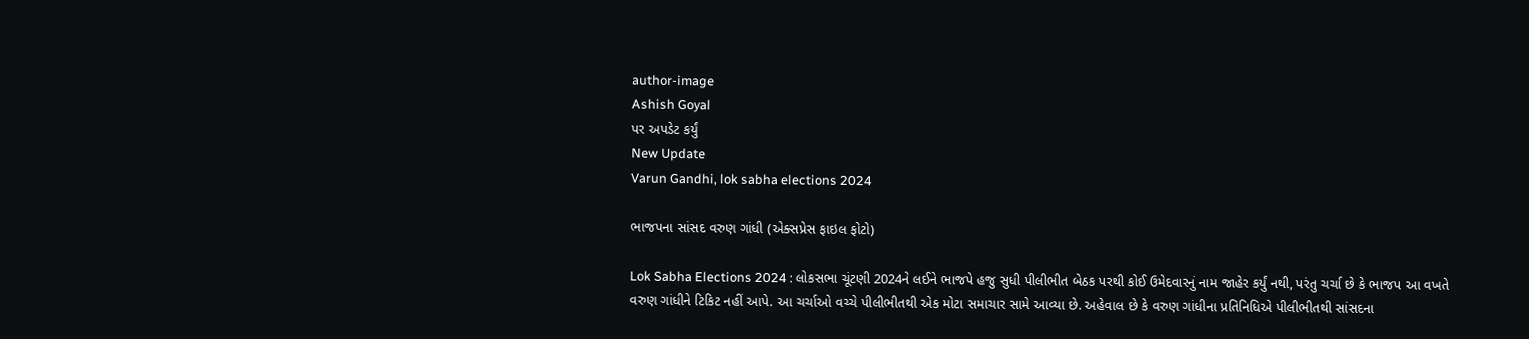author-image
Ashish Goyal
પર અપડેટ કર્યું
New Update
Varun Gandhi, lok sabha elections 2024

ભાજપના સાંસદ વરુણ ગાંધી (એક્સપ્રેસ ફાઇલ ફોટો)

Lok Sabha Elections 2024 : લોકસભા ચૂંટણી 2024ને લઈને ભાજપે હજુ સુધી પીલીભીત બેઠક પરથી કોઈ ઉમેદવારનું નામ જાહેર કર્યું નથી, પરંતુ ચર્ચા છે કે ભાજપ આ વખતે વરુણ ગાંધીને ટિકિટ નહીં આપે. આ ચર્ચાઓ વચ્ચે પીલીભીતથી એક મોટા સમાચાર સામે આવ્યા છે. અહેવાલ છે કે વરુણ ગાંધીના પ્રતિનિધિએ પીલીભીતથી સાંસદના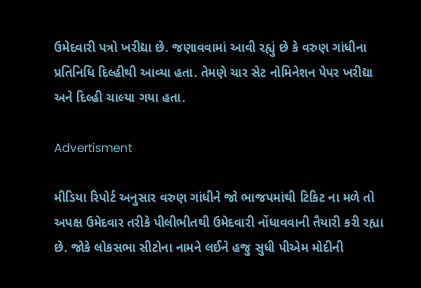ઉમેદવારી પત્રો ખરીદ્યા છે. જણાવવામાં આવી રહ્યું છે કે વરુણ ગાંધીના પ્રતિનિધિ દિલ્હીથી આવ્યા હતા. તેમણે ચાર સેટ નોમિનેશન પેપર ખરીદ્યા અને દિલ્હી ચાલ્યા ગયા હતા.

Advertisment

મીડિયા રિપોર્ટ અનુસાર વરુણ ગાંધીને જો ભાજપમાંથી ટિકિટ ના મળે તો અપક્ષ ઉમેદવાર તરીકે પીલીભીતથી ઉમેદવારી નોંધાવવાની તૈયારી કરી રહ્યા છે. જોકે લોકસભા સીટોના નામને લઈને હજુ સુધી પીએમ મોદીની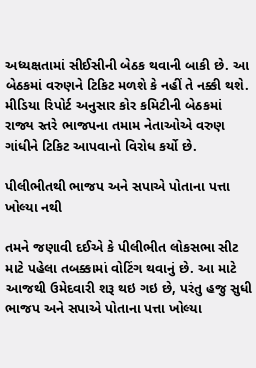અધ્યક્ષતામાં સીઈસીની બેઠક થવાની બાકી છે. આ બેઠકમાં વરુણને ટિકિટ મળશે કે નહીં તે નક્કી થશે. મીડિયા રિપોર્ટ અનુસાર કોર કમિટીની બેઠકમાં રાજ્ય સ્તરે ભાજપના તમામ નેતાઓએ વરુણ ગાંધીને ટિકિટ આપવાનો વિરોધ કર્યો છે.

પીલીભીતથી ભાજપ અને સપાએ પોતાના પત્તા ખોલ્યા નથી

તમને જણાવી દઈએ કે પીલીભીત લોકસભા સીટ માટે પહેલા તબક્કામાં વોટિંગ થવાનું છે. આ માટે આજથી ઉમેદવારી શરૂ થઇ ગઇ છે, પરંતુ હજુ સુધી ભાજપ અને સપાએ પોતાના પત્તા ખોલ્યા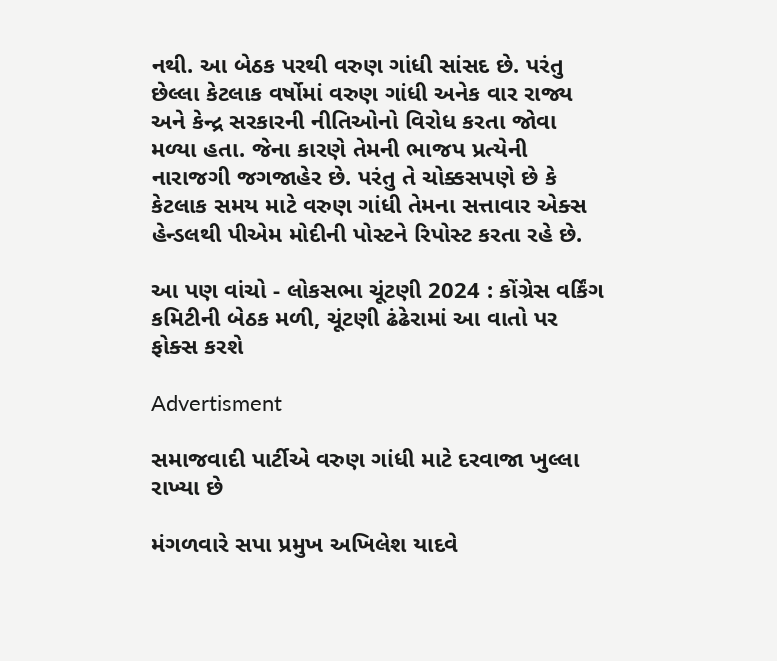નથી. આ બેઠક પરથી વરુણ ગાંધી સાંસદ છે. પરંતુ છેલ્લા કેટલાક વર્ષોમાં વરુણ ગાંધી અનેક વાર રાજ્ય અને કેન્દ્ર સરકારની નીતિઓનો વિરોધ કરતા જોવા મળ્યા હતા. જેના કારણે તેમની ભાજપ પ્રત્યેની નારાજગી જગજાહેર છે. પરંતુ તે ચોક્કસપણે છે કે કેટલાક સમય માટે વરુણ ગાંધી તેમના સત્તાવાર એક્સ હેન્ડલથી પીએમ મોદીની પોસ્ટને રિપોસ્ટ કરતા રહે છે.

આ પણ વાંચો - લોકસભા ચૂંટણી 2024 : કોંગ્રેસ વર્કિંગ કમિટીની બેઠક મળી, ચૂંટણી ઢંઢેરામાં આ વાતો પર ફોક્સ કરશે

Advertisment

સમાજવાદી પાર્ટીએ વરુણ ગાંધી માટે દરવાજા ખુલ્લા રાખ્યા છે

મંગળવારે સપા પ્રમુખ અખિલેશ યાદવે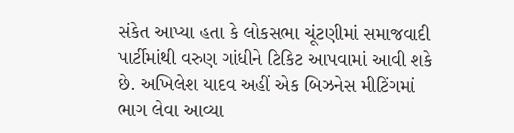સંકેત આપ્યા હતા કે લોકસભા ચૂંટણીમાં સમાજવાદી પાર્ટીમાંથી વરુણ ગાંધીને ટિકિટ આપવામાં આવી શકે છે. અખિલેશ યાદવ અહીં એક બિઝનેસ મીટિંગમાં ભાગ લેવા આવ્યા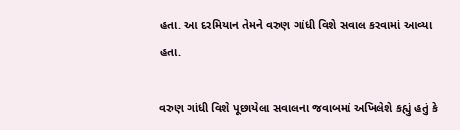હતા. આ દરમિયાન તેમને વરુણ ગાંધી વિશે સવાલ કરવામાં આવ્યા હતા.

વરુણ ગાંધી વિશે પૂછાયેલા સવાલના જવાબમાં અખિલેશે કહ્યું હતું કે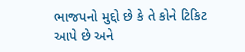ભાજપનો મુદ્દો છે કે તે કોને ટિકિટ આપે છે અને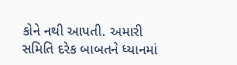કોને નથી આપતી. અમારી સમિતિ દરેક બાબતને ધ્યાનમાં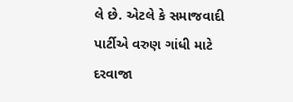લે છે. એટલે કે સમાજવાદી પાર્ટીએ વરુણ ગાંધી માટે દરવાજા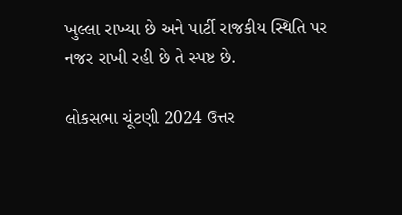ખુલ્લા રાખ્યા છે અને પાર્ટી રાજકીય સ્થિતિ પર નજર રાખી રહી છે તે સ્પષ્ટ છે.

લોકસભા ચૂંટણી 2024 ઉત્તર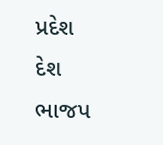પ્રદેશ દેશ ભાજપ